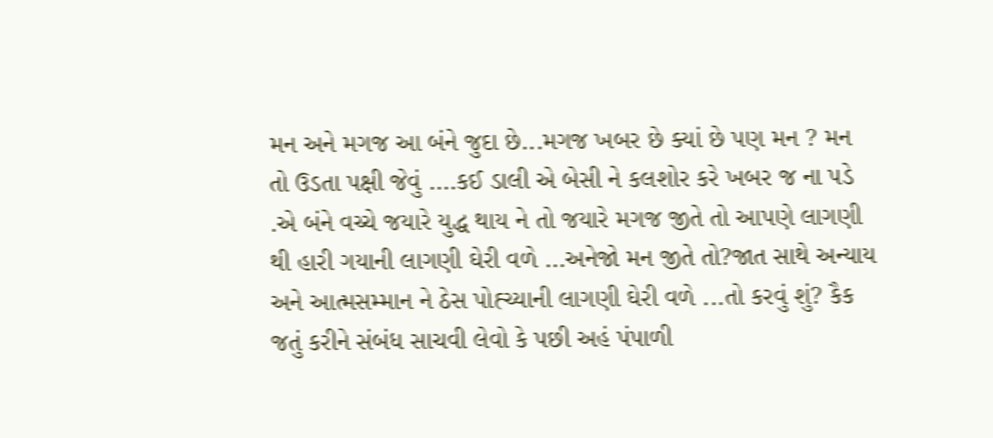મન અને મગજ આ બંને જુદા છે...મગજ ખબર છે ક્યાં છે પણ મન ? મન તો ઉડતા પક્ષી જેવું ....કઈ ડાલી એ બેસી ને કલશોર કરે ખબર જ ના પડે .એ બંને વચ્ચે જયારે યુદ્ધ થાય ને તો જયારે મગજ જીતે તો આપણે લાગણી થી હારી ગયાની લાગણી ઘેરી વળે ...અનેજો મન જીતે તો?જાત સાથે અન્યાય અને આત્મસમ્માન ને ઠેસ પોહ્ચ્યાની લાગણી ઘેરી વળે ...તો કરવું શું? કૈક જતું કરીને સંબંધ સાચવી લેવો કે પછી અહં પંપાળી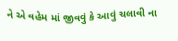ને એ વહેમ માં જીવવું કે આવું ચલાવી ના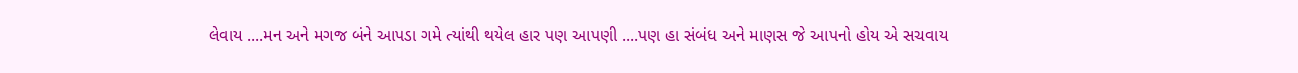લેવાય ....મન અને મગજ બંને આપડા ગમે ત્યાંથી થયેલ હાર પણ આપણી ....પણ હા સંબંધ અને માણસ જે આપનો હોય એ સચવાય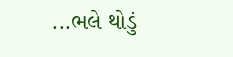...ભલે થોડું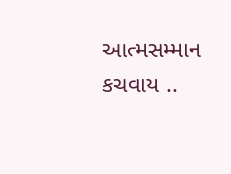આત્મસમ્માન કચવાય ..